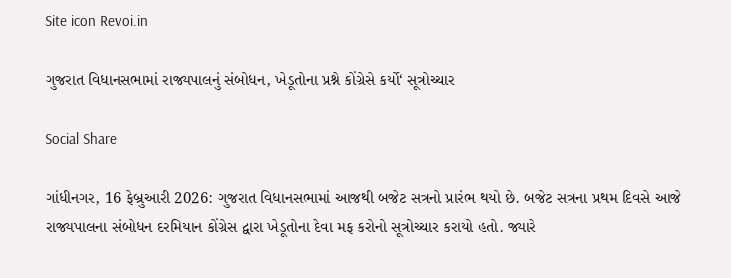Site icon Revoi.in

ગુજરાત વિધાનસભામાં રાજ્યપાલનું સંબોધન, ખેડૂતોના પ્રશ્ને કોંગ્રેસે કર્યો‘ સૂત્રોચ્ચાર

Social Share

ગાંધીનગર, 16 ફેબ્રુઆરી 2026: ગુજરાત વિધાનસભામાં આજથી બજેટ સત્રનો પ્રારંભ થયો છે. બજેટ સત્રના પ્રથમ દિવસે આજે રાજ્યપાલના સંબોધન દરમિયાન કોંગ્રેસ દ્વારા ખેડૂતોના દેવા મફ કરોનો સૂત્રોચ્ચાર કરાયો હતો. જ્યારે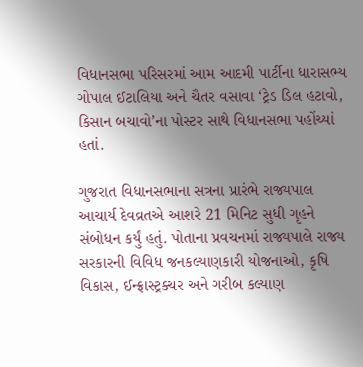વિધાનસભા પરિસરમાં આમ આદમી પાર્ટીના ધારાસભ્ય ગોપાલ ઈટાલિયા અને ચૈતર વસાવા ‘ટ્રેડ ડિલ હટાવો, કિસાન બચાવો’ના પોસ્ટર સાથે વિધાનસભા પહોંચ્યાં હતાં.

ગુજરાત વિધાનસભાના સત્રના પ્રારંભે રાજ્યપાલ આચાર્ય દેવવ્રતએ આશરે 21 મિનિટ સુધી ગૃહને સંબોધન કર્યું હતું. પોતાના પ્રવચનમાં રાજ્યપાલે રાજ્ય સરકારની વિવિધ જનકલ્યાણકારી યોજનાઓ, કૃષિ વિકાસ, ઈન્ફ્રાસ્ટ્રક્ચર અને ગરીબ કલ્યાણ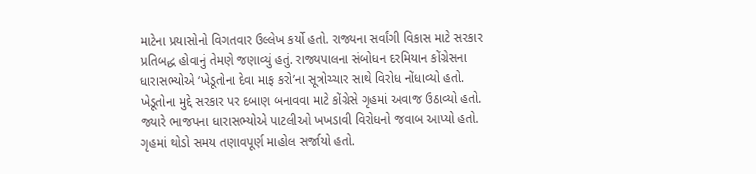માટેના પ્રયાસોનો વિગતવાર ઉલ્લેખ કર્યો હતો. રાજ્યના સર્વાંગી વિકાસ માટે સરકાર પ્રતિબદ્ધ હોવાનું તેમણે જણાવ્યું હતું. રાજ્યપાલના સંબોધન દરમિયાન કોંગ્રેસના ધારાસભ્યોએ ‘ખેડૂતોના દેવા માફ કરો’ના સૂત્રોચ્ચાર સાથે વિરોધ નોંધાવ્યો હતો. ખેડૂતોના મુદ્દે સરકાર પર દબાણ બનાવવા માટે કોંગ્રેસે ગૃહમાં અવાજ ઉઠાવ્યો હતો. જ્યારે ભાજપના ધારાસભ્યોએ પાટલીઓ ખખડાવી વિરોધનો જવાબ આપ્યો હતો. ગૃહમાં થોડો સમય તણાવપૂર્ણ માહોલ સર્જાયો હતો.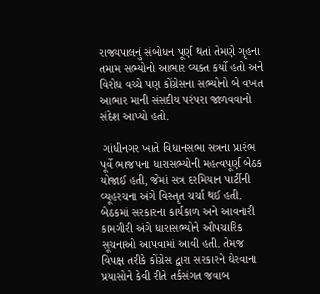રાજ્યપાલનું સંબોધન પૂર્ણ થતાં તેમણે ગૃહના તમામ સભ્યોનો આભાર વ્યક્ત કર્યો હતો અને વિરોધ વચ્ચે પણ કોંગ્રેસના સભ્યોનો બે વખત આભાર માની સંસદીય પરંપરા જાળવવાનો સંદેશ આપ્યો હતો.

 ગાંધીનગર ખાતે વિધાનસભા સત્રના પ્રારંભ પૂર્વે ભાજપના ધારાસભ્યોની મહત્વપૂર્ણ બેઠક યોજાઈ હતી, જેમાં સત્ર દરમિયાન પાર્ટીની વ્યૂહરચના અંગે વિસ્તૃત ચર્ચા થઈ હતી. બેઠકમાં સરકારના કાર્યકાળ અને આવનારી કામગીરી અંગે ધારાસભ્યોને ઔપચારિક સૂચનાઓ આપવામાં આવી હતી. તેમજ વિપક્ષ તરીકે કોંગ્રેસ દ્વારા સરકારને ઘેરવાના પ્રયાસોને કેવી રીતે તર્કસંગત જવાબ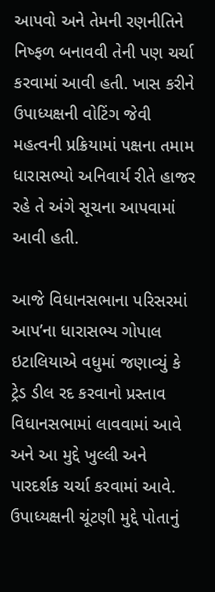આપવો અને તેમની રણનીતિને નિષ્ફળ બનાવવી તેની પણ ચર્ચા કરવામાં આવી હતી. ખાસ કરીને ઉપાધ્યક્ષની વોટિંગ જેવી મહત્વની પ્રક્રિયામાં પક્ષના તમામ ધારાસભ્યો અનિવાર્ય રીતે હાજર રહે તે અંગે સૂચના આપવામાં આવી હતી.

આજે વિધાનસભાના પરિસરમાં આપ’ના ધારાસભ્ય ગોપાલ ઇટાલિયાએ વધુમાં જણાવ્યું કે ટ્રેડ ડીલ રદ કરવાનો પ્રસ્તાવ વિધાનસભામાં લાવવામાં આવે અને આ મુદ્દે ખુલ્લી અને પારદર્શક ચર્ચા કરવામાં આવે. ઉપાધ્યક્ષની ચૂંટણી મુદ્દે પોતાનું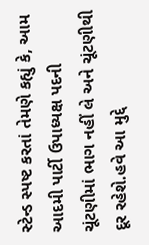સ્ટેન્ડ સ્પષ્ટ કરતાં તેમણે કહ્યું કે, આમ આદમી પાર્ટી ઉપાધ્યક્ષ પદની ચૂંટણીમાં ભાગ નહીં લે અને ચૂંટણીથી દૂર રહેશે.હવે આ મુદ્દે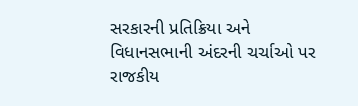સરકારની પ્રતિક્રિયા અને વિધાનસભાની અંદરની ચર્ચાઓ પર રાજકીય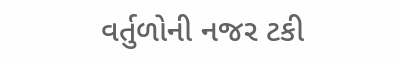વર્તુળોની નજર ટકી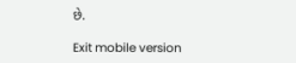છે.

Exit mobile version